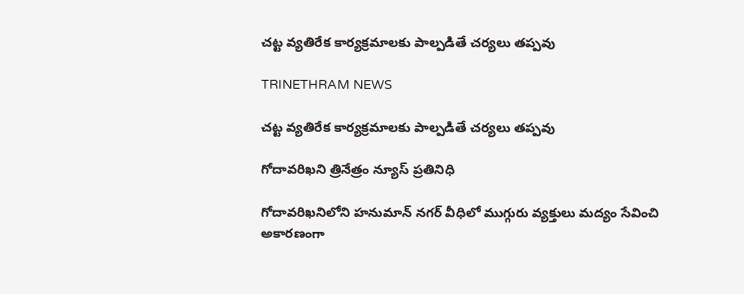చట్ట వ్యతిరేక కార్యక్రమాలకు పాల్పడితే చర్యలు తప్పవు

TRINETHRAM NEWS

చట్ట వ్యతిరేక కార్యక్రమాలకు పాల్పడితే చర్యలు తప్పవు

గోదావరిఖని త్రినేత్రం న్యూస్ ప్రతినిధి

గోదావరిఖనిలోని హనుమాన్ నగర్ వీధిలో ముగ్గురు వ్యక్తులు మద్యం సేవించి అకారణంగా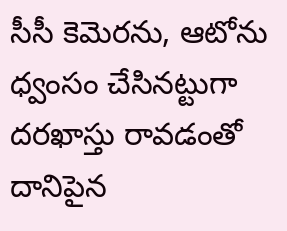సీసీ కెమెరను, ఆటోను ధ్వంసం చేసినట్టుగా దరఖాస్తు రావడంతో దానిపైన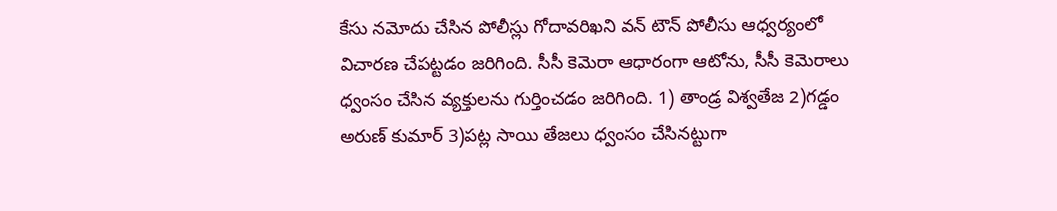కేసు నమోదు చేసిన పోలీస్లు గోదావరిఖని వన్ టౌన్ పోలీసు ఆధ్వర్యంలో విచారణ చేపట్టడం జరిగింది. సీసీ కెమెరా ఆధారంగా ఆటోను, సీసీ కెమెరాలు ధ్వంసం చేసిన వ్యక్తులను గుర్తించడం జరిగింది. 1) తాండ్ర విశ్వతేజ 2)గడ్డం అరుణ్ కుమార్ 3)పట్ల సాయి తేజలు ధ్వంసం చేసినట్టుగా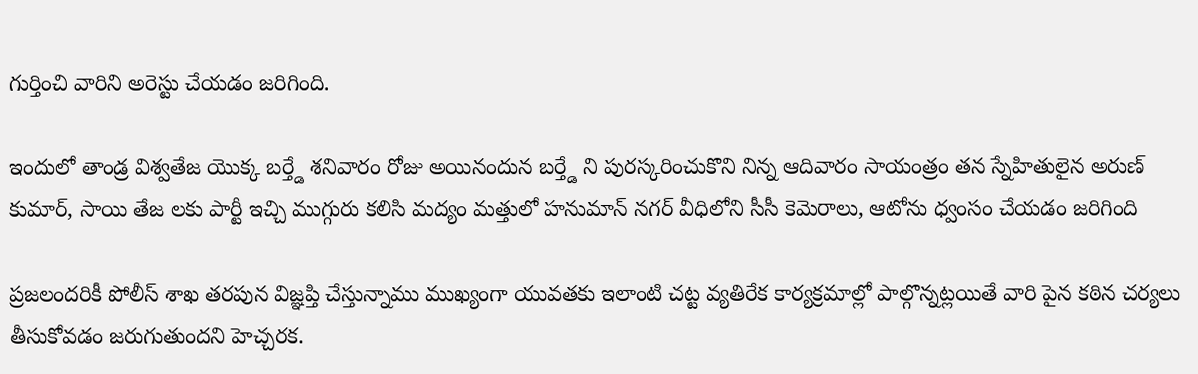గుర్తించి వారిని అరెస్టు చేయడం జరిగింది.

ఇందులో తాండ్ర విశ్వతేజ యొక్క బర్త్డే శనివారం రోజు అయినందున బర్త్డే ని పురస్కరించుకొని నిన్న ఆదివారం సాయంత్రం తన స్నేహితులైన అరుణ్ కుమార్, సాయి తేజ లకు పార్టీ ఇచ్చి ముగ్గురు కలిసి మద్యం మత్తులో హనుమాన్ నగర్ వీధిలోని సీసీ కెమెరాలు, ఆటోను ధ్వంసం చేయడం జరిగింది

ప్రజలందరికీ పోలీస్ శాఖ తరపున విజ్ఞప్తి చేస్తున్నాము ముఖ్యంగా యువతకు ఇలాంటి చట్ట వ్యతిరేక కార్యక్రమాల్లో పాల్గొన్నట్లయితే వారి పైన కఠిన చర్యలు తీసుకోవడం జరుగుతుందని హెచ్చరక.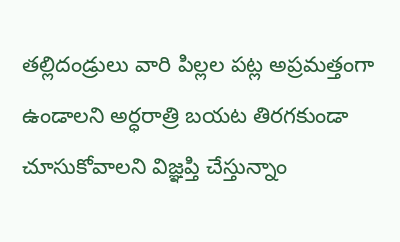తల్లిదండ్రులు వారి పిల్లల పట్ల అప్రమత్తంగా ఉండాలని అర్ధరాత్రి బయట తిరగకుండా చూసుకోవాలని విజ్ఞప్తి చేస్తున్నాం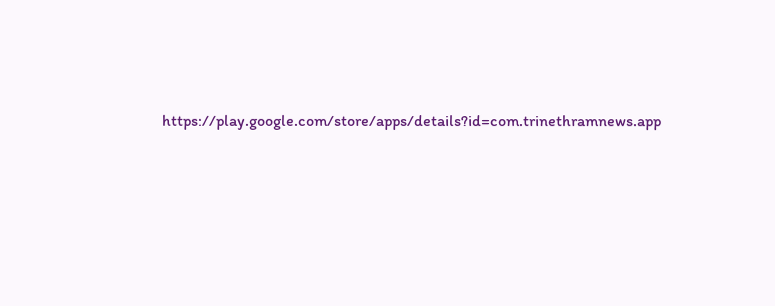https://play.google.com/store/apps/details?id=com.trinethramnews.app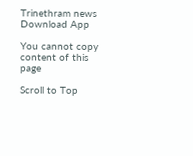Trinethram news
Download App

You cannot copy content of this page

Scroll to Top